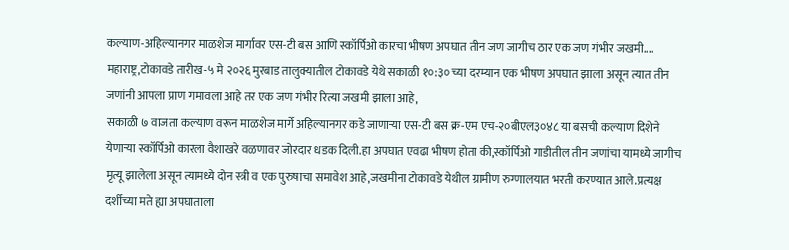कल्याण-अहिल्यानगर माळशेज मार्गावर एस-टी बस आणि स्कॉर्पिओ कारचा भीषण अपघात तीन जण जागीच ठार एक जण गंभीर जखमी....
महाराष्ट्र,टोकावडे तारीख-५ मे २०२६ मुरबाड तालुक्यातील टोकावडे येथे सकाळी १०:३० च्या दरम्यान एक भीषण अपघात झाला असून त्यात तीन जणांनी आपला प्राण गमावला आहे तर एक जण गंभीर रित्या जखमी झाला आहे,
सकाळी ७ वाजता कल्याण वरून माळशेज मार्गे अहिल्यानगर कडे जाणाऱ्या एस-टी बस क्र-एम एच-२०बीएल३०४८ या बसची कल्याण दिशेने येणाऱ्या स्कॉर्पिओ कारला वैशाखरे वळणावर जोरदार धडक दिली.हा अपघात एवढा भीषण होता की,स्कॉर्पिओ गाडीतील तीन जणांचा यामध्ये जागीच मृत्यू झालेला असून त्यामध्ये दोन स्त्री व एक पुरुषाचा समावेश आहे,जखमीना टोकावडे येथील ग्रामीण रुग्णालयात भरती करण्यात आले.प्रत्यक्ष दर्शीच्या मते ह्या अपघाताला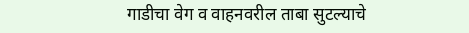गाडीचा वेग व वाहनवरील ताबा सुटल्याचे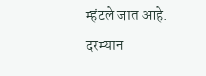म्हंटले जात आहे.
दरम्यान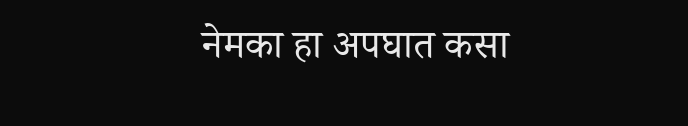नेमका हा अपघात कसा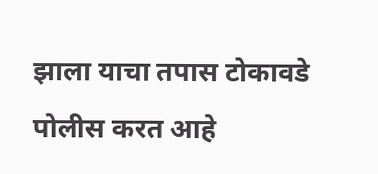झाला याचा तपास टोकावडे पोलीस करत आहे